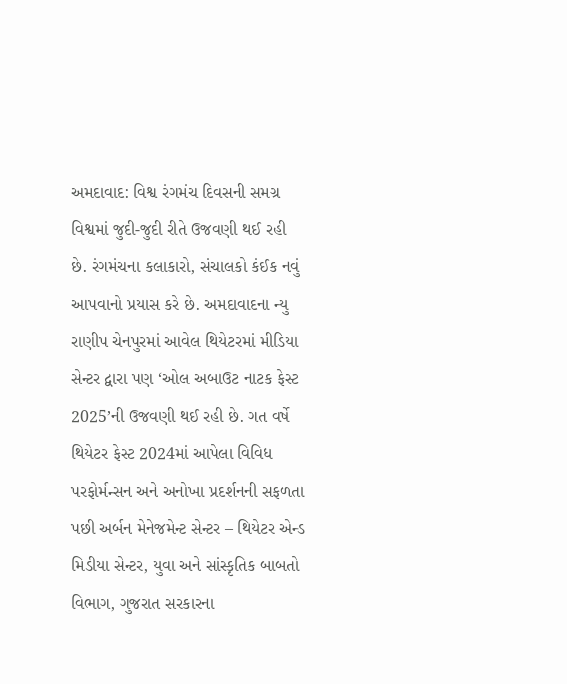અમદાવાદ: વિશ્વ રંગમંચ દિવસની સમગ્ર વિશ્વમાં જુદી-જુદી રીતે ઉજવણી થઈ રહી છે. રંગમંચના કલાકારો, સંચાલકો કંઈક નવું આપવાનો પ્રયાસ કરે છે. અમદાવાદના ન્યુ રાણીપ ચેનપુરમાં આવેલ થિયેટરમાં મીડિયા સેન્ટર દ્વારા પણ ‘ઓલ અબાઉટ નાટક ફેસ્ટ 2025’ની ઉજવણી થઈ રહી છે. ગત વર્ષે થિયેટર ફેસ્ટ 2024માં આપેલા વિવિધ પરફોર્મન્સન અને અનોખા પ્રદર્શનની સફળતા પછી અર્બન મેનેજમેન્ટ સેન્ટર – થિયેટર એન્ડ મિડીયા સેન્ટર, યુવા અને સાંસ્કૃતિક બાબતો વિભાગ, ગુજરાત સરકારના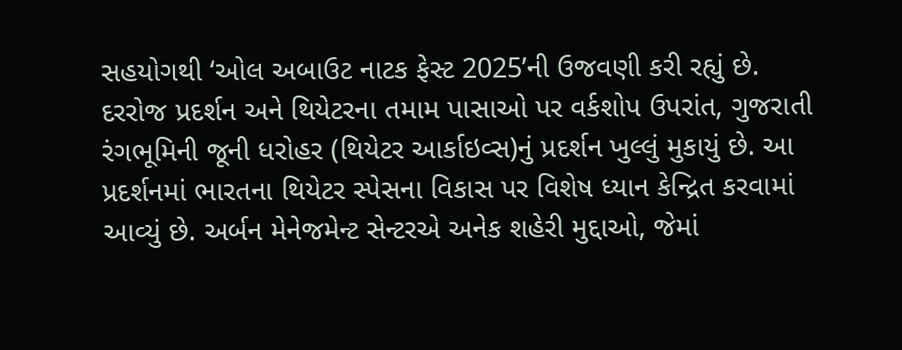સહયોગથી ‘ઓલ અબાઉટ નાટક ફેસ્ટ 2025’ની ઉજવણી કરી રહ્યું છે.
દરરોજ પ્રદર્શન અને થિયેટરના તમામ પાસાઓ પર વર્કશોપ ઉપરાંત, ગુજરાતી રંગભૂમિની જૂની ધરોહર (થિયેટર આર્કાઇવ્સ)નું પ્રદર્શન ખુલ્લું મુકાયું છે. આ પ્રદર્શનમાં ભારતના થિયેટર સ્પેસના વિકાસ પર વિશેષ ધ્યાન કેન્દ્રિત કરવામાં આવ્યું છે. અર્બન મેનેજમેન્ટ સેન્ટરએ અનેક શહેરી મુદ્દાઓ, જેમાં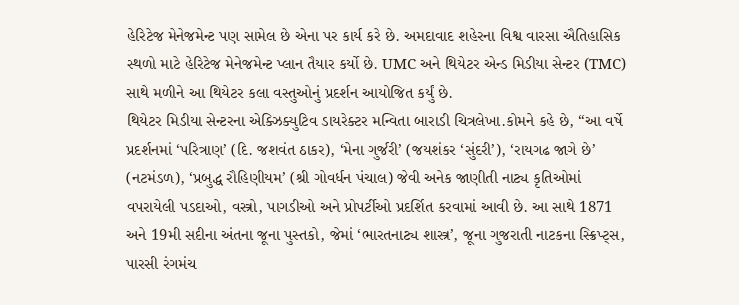હેરિટેજ મેનેજમેન્ટ પણ સામેલ છે એના પર કાર્ય કરે છે. અમદાવાદ શહેરના વિશ્વ વારસા ઐતિહાસિક સ્થળો માટે હેરિટેજ મેનેજમેન્ટ પ્લાન તૈયાર કર્યો છે. UMC અને થિયેટર એન્ડ મિડીયા સેન્ટર (TMC) સાથે મળીને આ થિયેટર કલા વસ્તુઓનું પ્રદર્શન આયોજિત કર્યું છે.
થિયેટર મિડીયા સેન્ટરના એક્ઝિક્યુટિવ ડાયરેક્ટર મન્વિતા બારાડી ચિત્રલેખા.કોમને કહે છે, “આ વર્ષે પ્રદર્શનમાં ‘પરિત્રાણ’ (દિ. જશવંત ઠાકર), ‘મેના ગુર્જરી’ (જયશંકર ‘સુંદરી’), ‘રાયગઢ જાગે છે’ (નટમંડળ), ‘પ્રબુદ્ધ રૌહિણીયમ’ (શ્રી ગોવર્ધન પંચાલ) જેવી અનેક જાણીતી નાટ્ય કૃતિઓમાં વપરાયેલી પડદાઓ, વસ્ત્રો, પાગડીઓ અને પ્રોપર્ટીઓ પ્રદર્શિત કરવામાં આવી છે. આ સાથે 1871 અને 19મી સદીના અંતના જૂના પુસ્તકો, જેમાં ‘ભારતનાટ્ય શાસ્ત્ર’, જૂના ગુજરાતી નાટકના સ્ક્રિપ્ટ્સ, પારસી રંગમંચ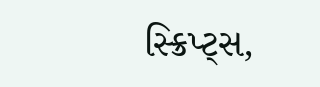સ્ક્રિપ્ટ્સ,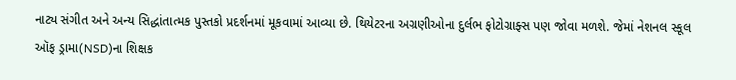નાટ્ય સંગીત અને અન્ય સિદ્ધાંતાત્મક પુસ્તકો પ્રદર્શનમાં મૂકવામાં આવ્યા છે. થિયેટરના અગ્રણીઓના દુર્લભ ફોટોગ્રાફ્સ પણ જોવા મળશે. જેમાં નેશનલ સ્કૂલ ઑફ ડ્રામા(NSD)ના શિક્ષક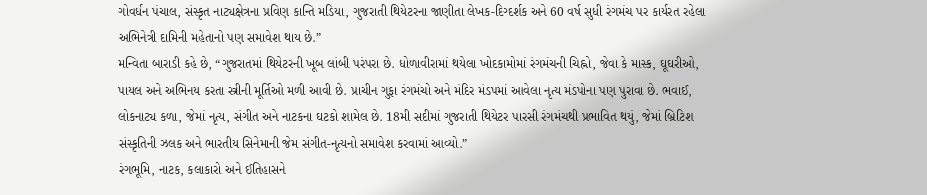ગોવર્ધન પંચાલ, સંસ્કૃત નાટ્યક્ષેત્રના પ્રવિણ કાન્તિ મડિયા, ગુજરાતી થિયેટરના જાણીતા લેખક-દિગ્દર્શક અને 60 વર્ષ સુધી રંગમંચ પર કાર્યરત રહેલા અભિનેત્રી દામિની મહેતાનો પણ સમાવેશ થાય છે.”
મન્વિતા બારાડી કહે છે, “ગુજરાતમાં થિયેટરની ખૂબ લાંબી પરંપરા છે. ધોળાવીરામાં થયેલા ખોદકામોમાં રંગમંચની ચિહ્નો, જેવા કે માસ્ક, ઘૂઘરીઓ, પાયલ અને અભિનય કરતા સ્ત્રીની મૂર્તિઓ મળી આવી છે. પ્રાચીન ગુફા રંગમંચો અને મંદિર મંડપમાં આવેલા નૃત્ય મંડપોના પણ પુરાવા છે. ભવાઈ, લોકનાટ્ય કળા, જેમાં નૃત્ય, સંગીત અને નાટકના ઘટકો શામેલ છે. 18મી સદીમાં ગુજરાતી થિયેટર પારસી રંગમંચથી પ્રભાવિત થયું, જેમાં બ્રિટિશ સંસ્કૃતિની ઝલક અને ભારતીય સિનેમાની જેમ સંગીત-નૃત્યનો સમાવેશ કરવામાં આવ્યો.”
રંગભૂમિ, નાટક, કલાકારો અને ઈતિહાસને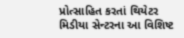પ્રોત્સાહિત કરતાં થિયેટર મિડીયા સેન્ટરના આ વિશિષ્ટ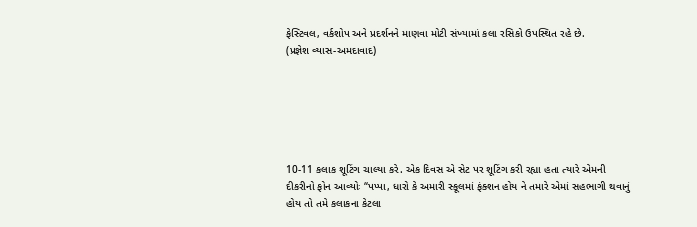ફેસ્ટિવલ, વર્કશોપ અને પ્રદર્શનને માણવા મોટી સંખ્યામાં કલા રસિકો ઉપસ્થિત રહે છે.
(પ્રજ્ઞેશ વ્યાસ-અમદાવાદ)






10-11 કલાક શૂટિંગ ચાલ્યા કરે. એક દિવસ એ સેટ પર શૂટિંગ કરી રહ્યા હતા ત્યારે એમની દીકરીનો ફોન આવ્યોઃ “પપ્પા, ધારો કે અમારી સ્કૂલમાં ફંક્શન હોય ને તમારે એમાં સહભાગી થવાનું હોય તો તમે કલાકના કેટલા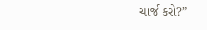ચાર્જ કરો?”